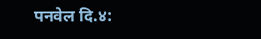पनवेल दि.४: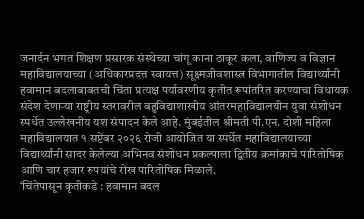जनार्दन भगत शिक्षण प्रसारक संस्थेच्या चांगू काना ठाकूर कला, वाणिज्य व विज्ञान महाविद्यालयाच्या (अधिकारप्रदत्त स्वायत्त) सूक्ष्मजीवशास्त्र विभागातील विद्यार्थ्यांनी हवामान बदलाबाबतची चिंता प्रत्यक्ष पर्यावरणीय कृतीत रूपांतरित करण्याचा विधायक संदेश देणाऱ्या राष्ट्रीय स्तरावरील बहुविद्याशाखीय आंतरमहाविद्यालयीन युवा संशोधन स्पर्धेत उल्लेखनीय यश संपादन केले आहे. मुंबईतील श्रीमती पी.एन. दोशी महिला महाविद्यालयात १ सप्टेंबर २०२६ रोजी आयोजित या स्पर्धेत महाविद्यालयाच्या विद्यार्थ्यांनी सादर केलेल्या अभिनव संशोधन प्रकल्पाला द्वितीय क्रमांकाचे पारितोषिक आणि चार हजार रुपयांचे रोख पारितोषिक मिळाले.
‘चिंतेपासून कृतीकडे : हवामान बदल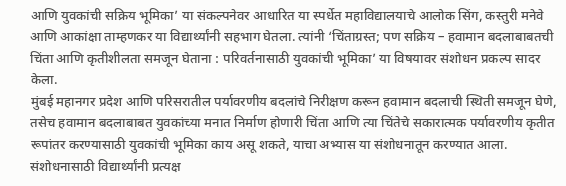आणि युवकांची सक्रिय भूमिका’ या संकल्पनेवर आधारित या स्पर्धेत महाविद्यालयाचे आलोक सिंग, कस्तुरी मनेवे आणि आकांक्षा ताम्हणकर या विद्यार्थ्यांनी सहभाग घेतला. त्यांनी ‘चिंताग्रस्त; पण सक्रिय – हवामान बदलाबाबतची चिंता आणि कृतीशीलता समजून घेताना : परिवर्तनासाठी युवकांची भूमिका’ या विषयावर संशोधन प्रकल्प सादर केला.
मुंबई महानगर प्रदेश आणि परिसरातील पर्यावरणीय बदलांचे निरीक्षण करून हवामान बदलाची स्थिती समजून घेणे, तसेच हवामान बदलाबाबत युवकांच्या मनात निर्माण होणारी चिंता आणि त्या चिंतेचे सकारात्मक पर्यावरणीय कृतीत रूपांतर करण्यासाठी युवकांची भूमिका काय असू शकते, याचा अभ्यास या संशोधनातून करण्यात आला.
संशोधनासाठी विद्यार्थ्यांनी प्रत्यक्ष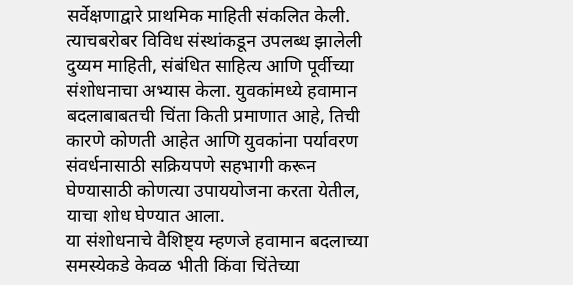सर्वेक्षणाद्वारे प्राथमिक माहिती संकलित केली. त्याचबरोबर विविध संस्थांकडून उपलब्ध झालेली दुय्यम माहिती, संबंधित साहित्य आणि पूर्वीच्या संशोधनाचा अभ्यास केला. युवकांमध्ये हवामान बदलाबाबतची चिंता किती प्रमाणात आहे, तिची कारणे कोणती आहेत आणि युवकांना पर्यावरण संवर्धनासाठी सक्रियपणे सहभागी करून घेण्यासाठी कोणत्या उपाययोजना करता येतील, याचा शोध घेण्यात आला.
या संशोधनाचे वैशिष्ट्य म्हणजे हवामान बदलाच्या समस्येकडे केवळ भीती किंवा चिंतेच्या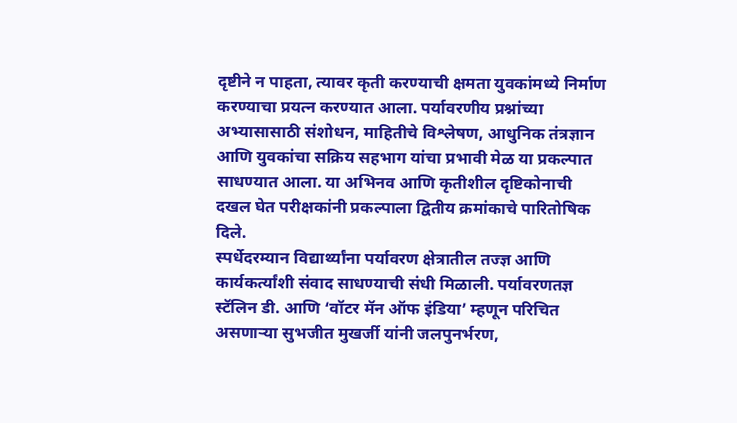दृष्टीने न पाहता, त्यावर कृती करण्याची क्षमता युवकांमध्ये निर्माण करण्याचा प्रयत्न करण्यात आला. पर्यावरणीय प्रश्नांच्या अभ्यासासाठी संशोधन, माहितीचे विश्लेषण, आधुनिक तंत्रज्ञान आणि युवकांचा सक्रिय सहभाग यांचा प्रभावी मेळ या प्रकल्पात साधण्यात आला. या अभिनव आणि कृतीशील दृष्टिकोनाची दखल घेत परीक्षकांनी प्रकल्पाला द्वितीय क्रमांकाचे पारितोषिक दिले.
स्पर्धेदरम्यान विद्यार्थ्यांना पर्यावरण क्षेत्रातील तज्ज्ञ आणि कार्यकर्त्यांशी संवाद साधण्याची संधी मिळाली. पर्यावरणतज्ञ स्टॅलिन डी. आणि ‘वॉटर मॅन ऑफ इंडिया’ म्हणून परिचित असणाऱ्या सुभजीत मुखर्जी यांनी जलपुनर्भरण,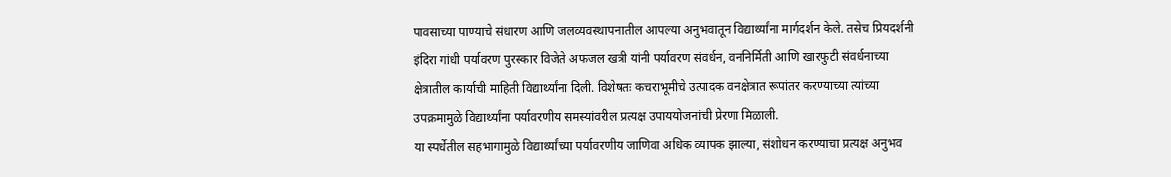पावसाच्या पाण्याचे संधारण आणि जलव्यवस्थापनातील आपल्या अनुभवातून विद्यार्थ्यांना मार्गदर्शन केले. तसेच प्रियदर्शनी इंदिरा गांधी पर्यावरण पुरस्कार विजेते अफजल खत्री यांनी पर्यावरण संवर्धन, वननिर्मिती आणि खारफुटी संवर्धनाच्या क्षेत्रातील कार्याची माहिती विद्यार्थ्यांना दिली. विशेषतः कचराभूमीचे उत्पादक वनक्षेत्रात रूपांतर करण्याच्या त्यांच्या उपक्रमामुळे विद्यार्थ्यांना पर्यावरणीय समस्यांवरील प्रत्यक्ष उपाययोजनांची प्रेरणा मिळाली.
या स्पर्धेतील सहभागामुळे विद्यार्थ्यांच्या पर्यावरणीय जाणिवा अधिक व्यापक झाल्या, संशोधन करण्याचा प्रत्यक्ष अनुभव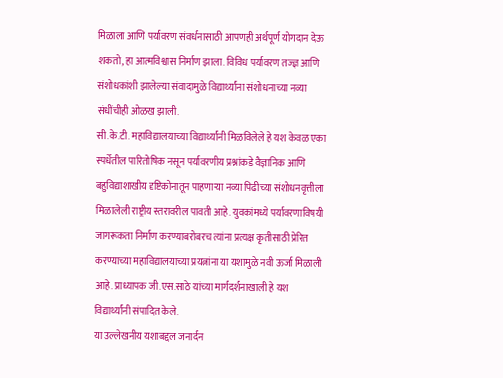मिळाला आणि पर्यावरण संवर्धनासाठी आपणही अर्थपूर्ण योगदान देऊ शकतो, हा आत्मविश्वास निर्माण झाला. विविध पर्यावरण तज्ज्ञ आणि संशोधकांशी झालेल्या संवादामुळे विद्यार्थ्यांना संशोधनाच्या नव्या संधींचीही ओळख झाली.
सी.के.टी. महाविद्यालयाच्या विद्यार्थ्यांनी मिळविलेले हे यश केवळ एका स्पर्धेतील पारितोषिक नसून पर्यावरणीय प्रश्नांकडे वैज्ञानिक आणि बहुविद्याशाखीय दृष्टिकोनातून पाहणाऱ्या नव्या पिढीच्या संशोधनवृत्तीला मिळालेली राष्ट्रीय स्तरावरील पावती आहे. युवकांमध्ये पर्यावरणाविषयी जागरूकता निर्माण करण्याबरोबरच त्यांना प्रत्यक्ष कृतीसाठी प्रेरित करण्याच्या महाविद्यालयाच्या प्रयत्नांना या यशामुळे नवी ऊर्जा मिळाली आहे. प्राध्यापक जी.एस.साठे यांच्या मार्गदर्शनाखाली हे यश विद्यार्थ्यांनी संपादित केले.
या उल्लेखनीय यशाबद्दल जनार्दन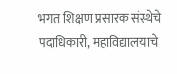भगत शिक्षण प्रसारक संस्थेचे पदाधिकारी, महाविद्यालयाचे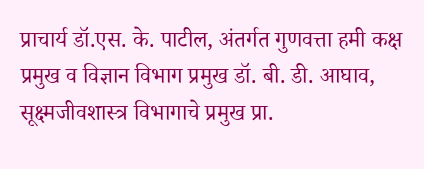प्राचार्य डॉ.एस. के. पाटील, अंतर्गत गुणवत्ता हमी कक्ष प्रमुख व विज्ञान विभाग प्रमुख डॉ. बी. डी. आघाव, सूक्ष्मजीवशास्त्र विभागाचे प्रमुख प्रा.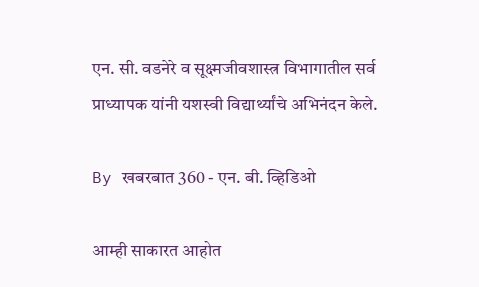एन. सी. वडनेरे व सूक्ष्मजीवशास्त्र विभागातील सर्व प्राध्यापक यांनी यशस्वी विद्यार्थ्यांचे अभिनंदन केले.

By खबरबात 360 - एन. बी. व्हिडिओ

आम्ही साकारत आहोत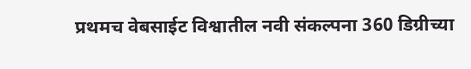प्रथमच वेबसाईट विश्वातील नवी संकल्पना 360 डिग्रीच्या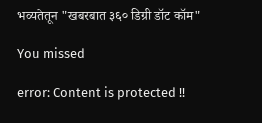भव्यतेतून "खबरबात ३६० डिग्री डॉट कॉम"

You missed

error: Content is protected !!